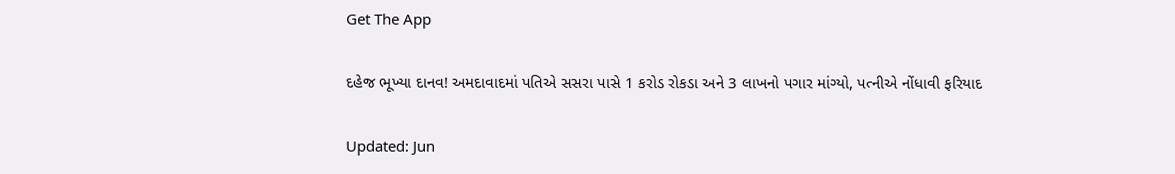Get The App

દહેજ ભૂખ્યા દાનવ! અમદાવાદમાં પતિએ સસરા પાસે 1 કરોડ રોકડા અને 3 લાખનો પગાર માંગ્યો, પત્નીએ નોંધાવી ફરિયાદ

Updated: Jun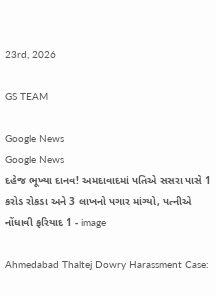23rd, 2026

GS TEAM

Google News
Google News
દહેજ ભૂખ્યા દાનવ! અમદાવાદમાં પતિએ સસરા પાસે 1 કરોડ રોકડા અને 3 લાખનો પગાર માંગ્યો, પત્નીએ નોંધાવી ફરિયાદ 1 - image

Ahmedabad Thaltej Dowry Harassment Case: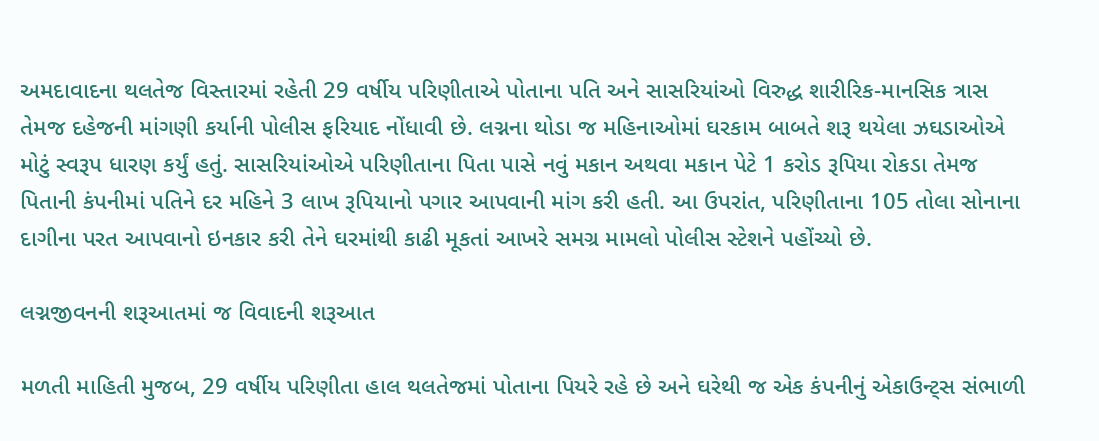અમદાવાદના થલતેજ વિસ્તારમાં રહેતી 29 વર્ષીય પરિણીતાએ પોતાના પતિ અને સાસરિયાંઓ વિરુદ્ધ શારીરિક-માનસિક ત્રાસ તેમજ દહેજની માંગણી કર્યાની પોલીસ ફરિયાદ નોંધાવી છે. લગ્નના થોડા જ મહિનાઓમાં ઘરકામ બાબતે શરૂ થયેલા ઝઘડાઓએ મોટું સ્વરૂપ ધારણ કર્યું હતું. સાસરિયાંઓએ પરિણીતાના પિતા પાસે નવું મકાન અથવા મકાન પેટે 1 કરોડ રૂપિયા રોકડા તેમજ પિતાની કંપનીમાં પતિને દર મહિને 3 લાખ રૂપિયાનો પગાર આપવાની માંગ કરી હતી. આ ઉપરાંત, પરિણીતાના 105 તોલા સોનાના દાગીના પરત આપવાનો ઇનકાર કરી તેને ઘરમાંથી કાઢી મૂકતાં આખરે સમગ્ર મામલો પોલીસ સ્ટેશને પહોંચ્યો છે.

લગ્નજીવનની શરૂઆતમાં જ વિવાદની શરૂઆત

મળતી માહિતી મુજબ, 29 વર્ષીય પરિણીતા હાલ થલતેજમાં પોતાના પિયરે રહે છે અને ઘરેથી જ એક કંપનીનું એકાઉન્ટ્સ સંભાળી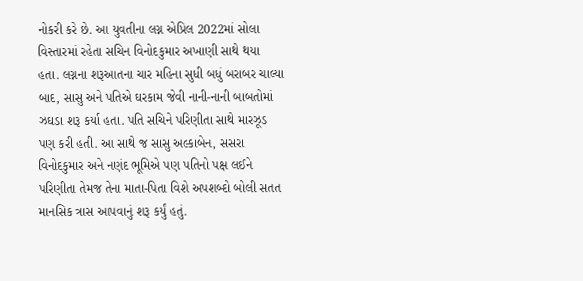નોકરી કરે છે. આ યુવતીના લગ્ન એપ્રિલ 2022માં સોલા વિસ્તારમાં રહેતા સચિન વિનોદકુમાર અખાણી સાથે થયા હતા. લગ્નના શરૂઆતના ચાર મહિના સુધી બધું બરાબર ચાલ્યા બાદ, સાસુ અને પતિએ ઘરકામ જેવી નાની-નાની બાબતોમાં ઝઘડા શરૂ કર્યા હતા. પતિ સચિને પરિણીતા સાથે મારઝૂડ પણ કરી હતી. આ સાથે જ સાસુ અલ્કાબેન, સસરા વિનોદકુમાર અને નણંદ ભૂમિએ પણ પતિનો પક્ષ લઈને પરિણીતા તેમજ તેના માતા-પિતા વિશે અપશબ્દો બોલી સતત માનસિક ત્રાસ આપવાનું શરૂ કર્યું હતું.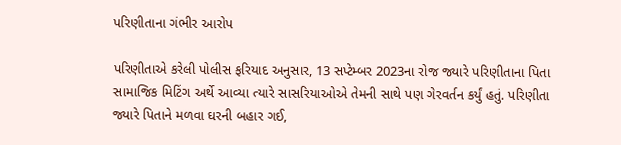પરિણીતાના ગંભીર આરોપ

પરિણીતાએ કરેલી પોલીસ ફરિયાદ અનુસાર, 13 સપ્ટેમ્બર 2023ના રોજ જ્યારે પરિણીતાના પિતા સામાજિક મિટિંગ અર્થે આવ્યા ત્યારે સાસરિયાઓએ તેમની સાથે પણ ગેરવર્તન કર્યું હતું. પરિણીતા જ્યારે પિતાને મળવા ઘરની બહાર ગઈ,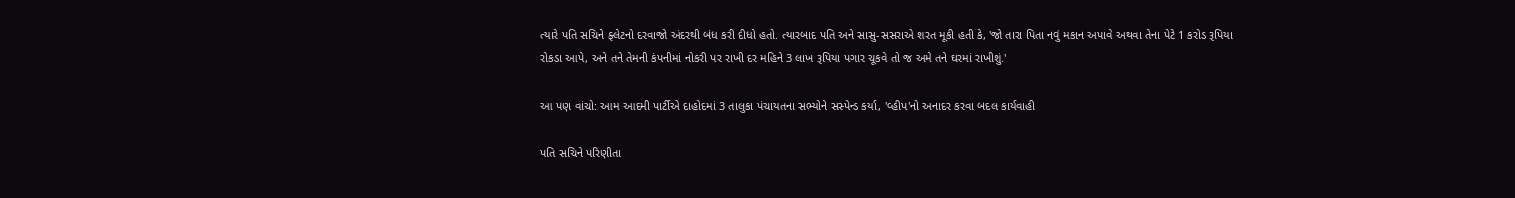ત્યારે પતિ સચિને ફ્લેટનો દરવાજો અંદરથી બંધ કરી દીધો હતો. ત્યારબાદ પતિ અને સાસુ-સસરાએ શરત મૂકી હતી કે, 'જો તારા પિતા નવું મકાન અપાવે અથવા તેના પેટે 1 કરોડ રૂપિયા રોકડા આપે, અને તને તેમની કંપનીમાં નોકરી પર રાખી દર મહિને 3 લાખ રૂપિયા પગાર ચૂકવે તો જ અમે તને ઘરમાં રાખીશું.'

આ પણ વાંચો: આમ આદમી પાર્ટીએ દાહોદમાં 3 તાલુકા પંચાયતના સભ્યોને સસ્પેન્ડ કર્યા, 'વ્હીપ'નો અનાદર કરવા બદલ કાર્યવાહી

પતિ સચિને પરિણીતા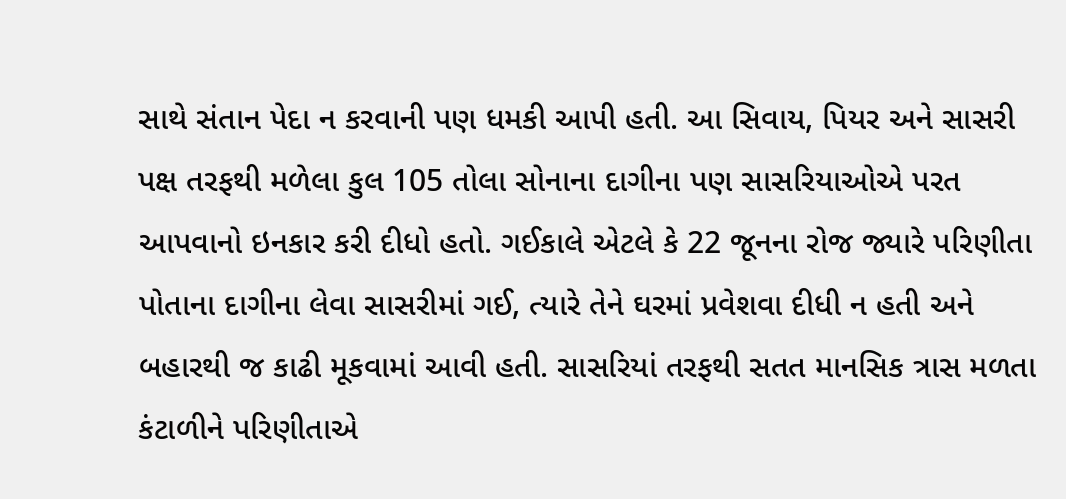સાથે સંતાન પેદા ન કરવાની પણ ધમકી આપી હતી. આ સિવાય, પિયર અને સાસરી પક્ષ તરફથી મળેલા કુલ 105 તોલા સોનાના દાગીના પણ સાસરિયાઓએ પરત આપવાનો ઇનકાર કરી દીધો હતો. ગઈકાલે એટલે કે 22 જૂનના રોજ જ્યારે પરિણીતા પોતાના દાગીના લેવા સાસરીમાં ગઈ, ત્યારે તેને ઘરમાં પ્રવેશવા દીધી ન હતી અને બહારથી જ કાઢી મૂકવામાં આવી હતી. સાસરિયાં તરફથી સતત માનસિક ત્રાસ મળતા કંટાળીને પરિણીતાએ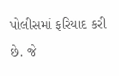પોલીસમાં ફરિયાદ કરી છે. જે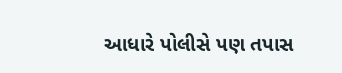આધારે પોલીસે પણ તપાસ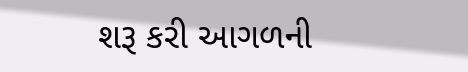શરૂ કરી આગળની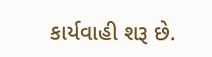કાર્યવાહી શરૂ છે.